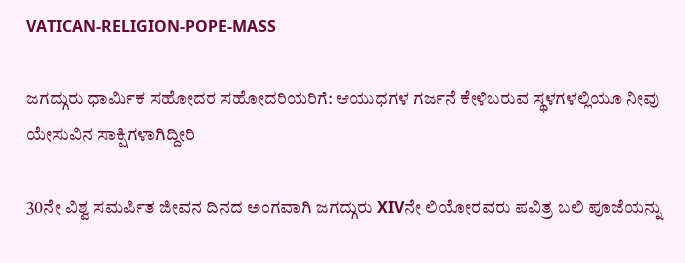VATICAN-RELIGION-POPE-MASS

ಜಗದ್ಗುರು ಧಾರ್ಮಿಕ ಸಹೋದರ ಸಹೋದರಿಯರಿಗೆ: ಆಯುಧಗಳ ಗರ್ಜನೆ ಕೇಳಿಬರುವ ಸ್ಥಳಗಳಲ್ಲಿಯೂ ನೀವು ಯೇಸುವಿನ ಸಾಕ್ಷಿಗಳಾಗಿದ್ದೀರಿ

30ನೇ ವಿಶ್ವ ಸಮರ್ಪಿತ ಜೀವನ ದಿನದ ಅಂಗವಾಗಿ ಜಗದ್ಗುರು XIVನೇ ಲಿಯೋರವರು ಪವಿತ್ರ ಬಲಿ ಪೂಜೆಯನ್ನು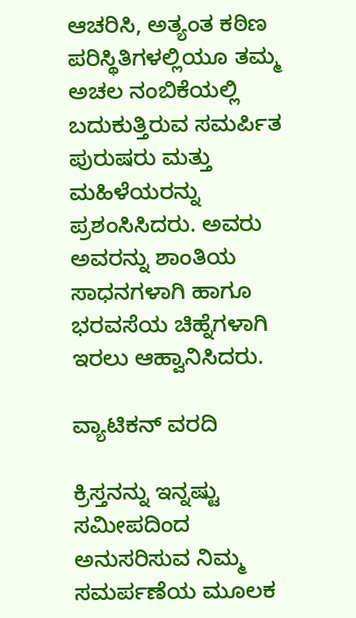ಆಚರಿಸಿ, ಅತ್ಯಂತ ಕಠಿಣ ಪರಿಸ್ಥಿತಿಗಳಲ್ಲಿಯೂ ತಮ್ಮ ಅಚಲ ನಂಬಿಕೆಯಲ್ಲಿ ಬದುಕುತ್ತಿರುವ ಸಮರ್ಪಿತ ಪುರುಷರು ಮತ್ತು ಮಹಿಳೆಯರನ್ನು ಪ್ರಶಂಸಿಸಿದರು. ಅವರು ಅವರನ್ನು ಶಾಂತಿಯ ಸಾಧನಗಳಾಗಿ ಹಾಗೂ ಭರವಸೆಯ ಚಿಹ್ನೆಗಳಾಗಿ ಇರಲು ಆಹ್ವಾನಿಸಿದರು.

ವ್ಯಾಟಿಕನ್ ವರದಿ

ಕ್ರಿಸ್ತನನ್ನು ಇನ್ನಷ್ಟು ಸಮೀಪದಿಂದ ಅನುಸರಿಸುವ ನಿಮ್ಮ ಸಮರ್ಪಣೆಯ ಮೂಲಕ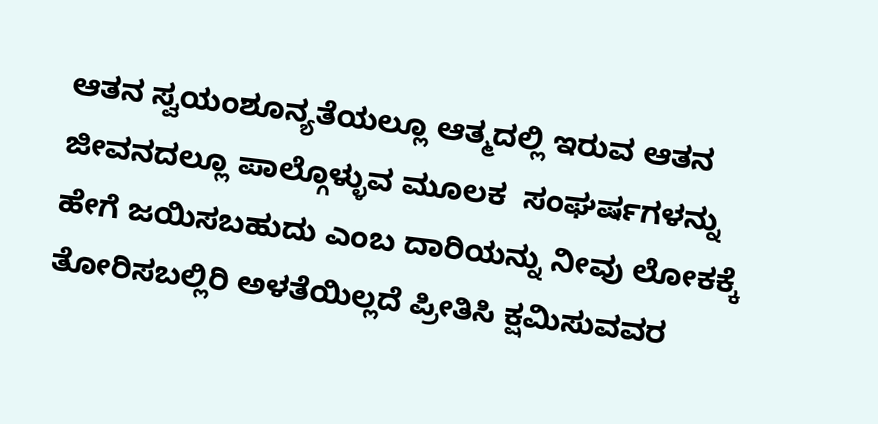ಆತನ ಸ್ವಯಂಶೂನ್ಯತೆಯಲ್ಲೂ ಆತ್ಮದಲ್ಲಿ ಇರುವ ಆತನ ಜೀವನದಲ್ಲೂ ಪಾಲ್ಗೊಳ್ಳುವ ಮೂಲಕ  ಸಂಘರ್ಷಗಳನ್ನು ಹೇಗೆ ಜಯಿಸಬಹುದು ಎಂಬ ದಾರಿಯನ್ನು ನೀವು ಲೋಕಕ್ಕೆ ತೋರಿಸಬಲ್ಲಿರಿ ಅಳತೆಯಿಲ್ಲದೆ ಪ್ರೀತಿಸಿ ಕ್ಷಮಿಸುವವರ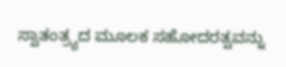ಸ್ವಾತಂತ್ರ್ಯದ ಮೂಲಕ ಸಹೋದರತ್ವವನ್ನು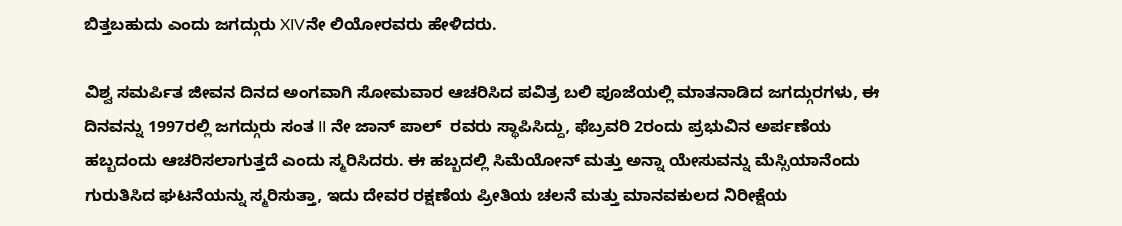ಬಿತ್ತಬಹುದು ಎಂದು ಜಗದ್ಗುರು XIVನೇ ಲಿಯೋರವರು ಹೇಳಿದರು.

ವಿಶ್ವ ಸಮರ್ಪಿತ ಜೀವನ ದಿನದ ಅಂಗವಾಗಿ ಸೋಮವಾರ ಆಚರಿಸಿದ ಪವಿತ್ರ ಬಲಿ ಪೂಜೆಯಲ್ಲಿ ಮಾತನಾಡಿದ ಜಗದ್ಗುರಗಳು, ಈ ದಿನವನ್ನು 1997ರಲ್ಲಿ ಜಗದ್ಗುರು ಸಂತ II ನೇ ಜಾನ್ ಪಾಲ್  ರವರು ಸ್ಥಾಪಿಸಿದ್ದು, ಫೆಬ್ರವರಿ 2ರಂದು ಪ್ರಭುವಿನ ಅರ್ಪಣೆಯ ಹಬ್ಬದಂದು ಆಚರಿಸಲಾಗುತ್ತದೆ ಎಂದು ಸ್ಮರಿಸಿದರು. ಈ ಹಬ್ಬದಲ್ಲಿ ಸಿಮೆಯೋನ್ ಮತ್ತು ಅನ್ನಾ ಯೇಸುವನ್ನು ಮೆಸ್ಸಿಯಾನೆಂದು ಗುರುತಿಸಿದ ಘಟನೆಯನ್ನು ಸ್ಮರಿಸುತ್ತಾ, ಇದು ದೇವರ ರಕ್ಷಣೆಯ ಪ್ರೀತಿಯ ಚಲನೆ ಮತ್ತು ಮಾನವಕುಲದ ನಿರೀಕ್ಷೆಯ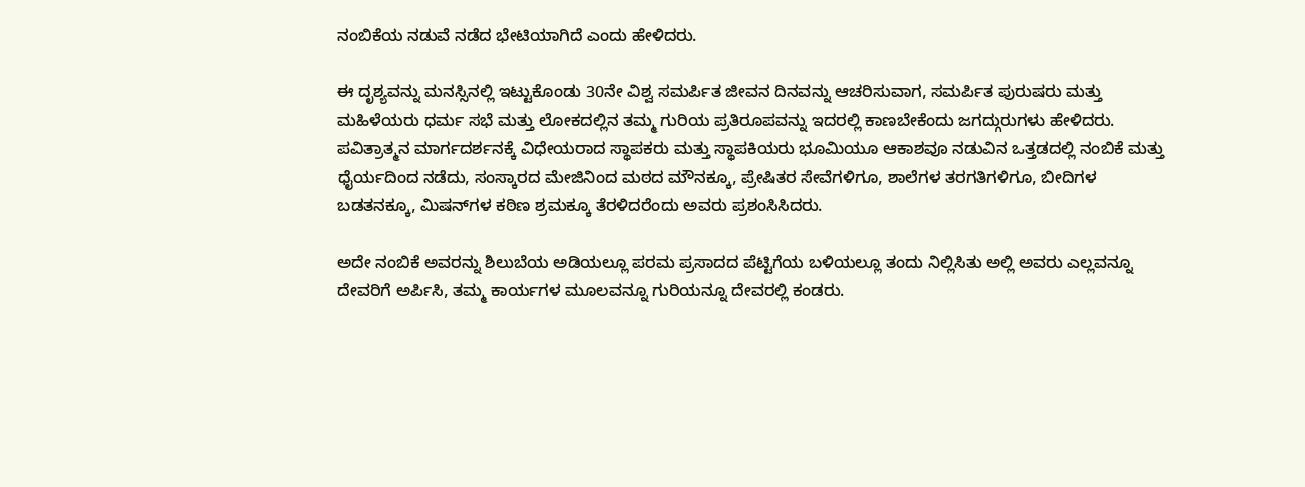ನಂಬಿಕೆಯ ನಡುವೆ ನಡೆದ ಭೇಟಿಯಾಗಿದೆ ಎಂದು ಹೇಳಿದರು.

ಈ ದೃಶ್ಯವನ್ನು ಮನಸ್ಸಿನಲ್ಲಿ ಇಟ್ಟುಕೊಂಡು 30ನೇ ವಿಶ್ವ ಸಮರ್ಪಿತ ಜೀವನ ದಿನವನ್ನು ಆಚರಿಸುವಾಗ, ಸಮರ್ಪಿತ ಪುರುಷರು ಮತ್ತು ಮಹಿಳೆಯರು ಧರ್ಮ ಸಭೆ ಮತ್ತು ಲೋಕದಲ್ಲಿನ ತಮ್ಮ ಗುರಿಯ ಪ್ರತಿರೂಪವನ್ನು ಇದರಲ್ಲಿ ಕಾಣಬೇಕೆಂದು ಜಗದ್ಗುರುಗಳು ಹೇಳಿದರು. ಪವಿತ್ರಾತ್ಮನ ಮಾರ್ಗದರ್ಶನಕ್ಕೆ ವಿಧೇಯರಾದ ಸ್ಥಾಪಕರು ಮತ್ತು ಸ್ಥಾಪಕಿಯರು ಭೂಮಿಯೂ ಆಕಾಶವೂ ನಡುವಿನ ಒತ್ತಡದಲ್ಲಿ ನಂಬಿಕೆ ಮತ್ತು ಧೈರ್ಯದಿಂದ ನಡೆದು, ಸಂಸ್ಕಾರದ ಮೇಜಿನಿಂದ ಮಠದ ಮೌನಕ್ಕೂ, ಪ್ರೇಷಿತರ ಸೇವೆಗಳಿಗೂ, ಶಾಲೆಗಳ ತರಗತಿಗಳಿಗೂ, ಬೀದಿಗಳ ಬಡತನಕ್ಕೂ, ಮಿಷನ್‌ಗಳ ಕಠಿಣ ಶ್ರಮಕ್ಕೂ ತೆರಳಿದರೆಂದು ಅವರು ಪ್ರಶಂಸಿಸಿದರು.

ಅದೇ ನಂಬಿಕೆ ಅವರನ್ನು ಶಿಲುಬೆಯ ಅಡಿಯಲ್ಲೂ ಪರಮ ಪ್ರಸಾದದ ಪೆಟ್ಟಿಗೆಯ ಬಳಿಯಲ್ಲೂ ತಂದು ನಿಲ್ಲಿಸಿತು ಅಲ್ಲಿ ಅವರು ಎಲ್ಲವನ್ನೂ ದೇವರಿಗೆ ಅರ್ಪಿಸಿ, ತಮ್ಮ ಕಾರ್ಯಗಳ ಮೂಲವನ್ನೂ ಗುರಿಯನ್ನೂ ದೇವರಲ್ಲಿ ಕಂಡರು.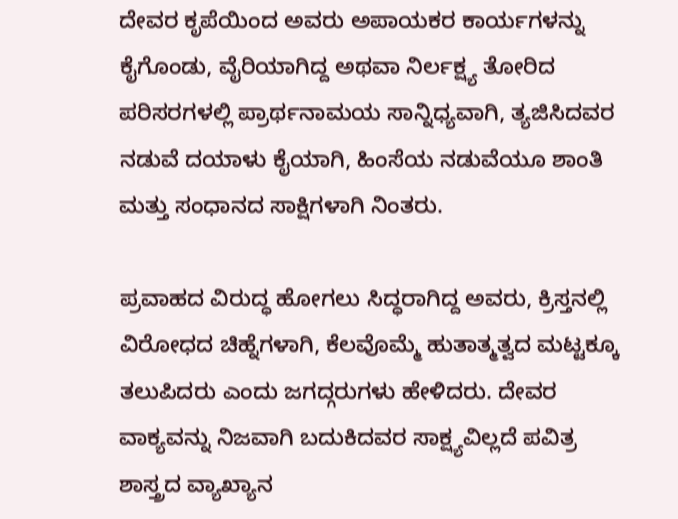ದೇವರ ಕೃಪೆಯಿಂದ ಅವರು ಅಪಾಯಕರ ಕಾರ್ಯಗಳನ್ನು ಕೈಗೊಂಡು, ವೈರಿಯಾಗಿದ್ದ ಅಥವಾ ನಿರ್ಲಕ್ಷ್ಯ ತೋರಿದ ಪರಿಸರಗಳಲ್ಲಿ ಪ್ರಾರ್ಥನಾಮಯ ಸಾನ್ನಿಧ್ಯವಾಗಿ, ತ್ಯಜಿಸಿದವರ ನಡುವೆ ದಯಾಳು ಕೈಯಾಗಿ, ಹಿಂಸೆಯ ನಡುವೆಯೂ ಶಾಂತಿ ಮತ್ತು ಸಂಧಾನದ ಸಾಕ್ಷಿಗಳಾಗಿ ನಿಂತರು.

ಪ್ರವಾಹದ ವಿರುದ್ಧ ಹೋಗಲು ಸಿದ್ಧರಾಗಿದ್ದ ಅವರು, ಕ್ರಿಸ್ತನಲ್ಲಿ ವಿರೋಧದ ಚಿಹ್ನೆಗಳಾಗಿ, ಕೆಲವೊಮ್ಮೆ ಹುತಾತ್ಮತ್ವದ ಮಟ್ಟಕ್ಕೂ ತಲುಪಿದರು ಎಂದು ಜಗದ್ಗರುಗಳು ಹೇಳಿದರು. ದೇವರ ವಾಕ್ಯವನ್ನು ನಿಜವಾಗಿ ಬದುಕಿದವರ ಸಾಕ್ಷ್ಯವಿಲ್ಲದೆ ಪವಿತ್ರ ಶಾಸ್ತ್ರದ ವ್ಯಾಖ್ಯಾನ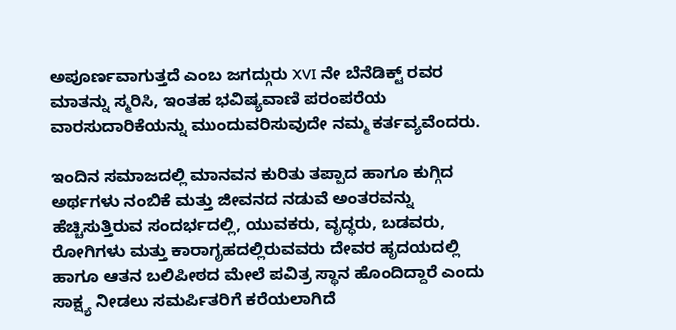ಅಪೂರ್ಣವಾಗುತ್ತದೆ ಎಂಬ ಜಗದ್ಗುರು XVI ನೇ ಬೆನೆಡಿಕ್ಟ್ ರವರ ಮಾತನ್ನು ಸ್ಮರಿಸಿ, ಇಂತಹ ಭವಿಷ್ಯವಾಣಿ ಪರಂಪರೆಯ ವಾರಸುದಾರಿಕೆಯನ್ನು ಮುಂದುವರಿಸುವುದೇ ನಮ್ಮ ಕರ್ತವ್ಯವೆಂದರು.

ಇಂದಿನ ಸಮಾಜದಲ್ಲಿ ಮಾನವನ ಕುರಿತು ತಪ್ಪಾದ ಹಾಗೂ ಕುಗ್ಗಿದ ಅರ್ಥಗಳು ನಂಬಿಕೆ ಮತ್ತು ಜೀವನದ ನಡುವೆ ಅಂತರವನ್ನು ಹೆಚ್ಚಿಸುತ್ತಿರುವ ಸಂದರ್ಭದಲ್ಲಿ, ಯುವಕರು, ವೃದ್ಧರು, ಬಡವರು, ರೋಗಿಗಳು ಮತ್ತು ಕಾರಾಗೃಹದಲ್ಲಿರುವವರು ದೇವರ ಹೃದಯದಲ್ಲಿ ಹಾಗೂ ಆತನ ಬಲಿಪೀಠದ ಮೇಲೆ ಪವಿತ್ರ ಸ್ಥಾನ ಹೊಂದಿದ್ದಾರೆ ಎಂದು ಸಾಕ್ಷ್ಯ ನೀಡಲು ಸಮರ್ಪಿತರಿಗೆ ಕರೆಯಲಾಗಿದೆ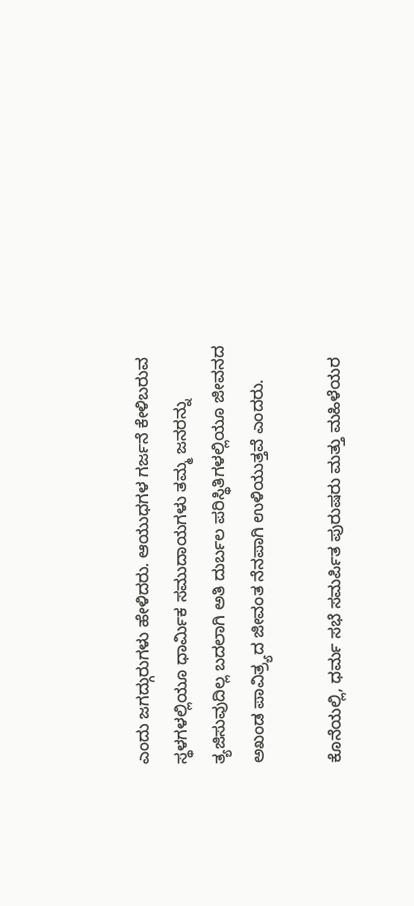ಎಂದು ಜಗದ್ಗುರುಗಳು ಹೇಳಿದರು. ಆಯುಧಗಳ ಗರ್ಜನೆ ಕೇಳಿಬರುವ ಸ್ಥಳಗಳಲ್ಲಿಯೂ ಧಾರ್ಮಿಕ ಸಮುದಾಯಗಳು ತಮ್ಮ ಜನರನ್ನು ತ್ಯಜಿಸುವುದಿಲ್ಲ ಬದಲಾಗಿ ಅತಿ ದುರ್ಬಲ ಪರಿಸ್ಥಿತಿಗಳಲ್ಲಿಯೂ ಜೀವನದ ಅಖಂಡ ಪಾವಿತ್ರ್ಯದ ಜೀವಂತ ನೆನಪಾಗಿ ಉಳಿಯುತ್ತವೆ ಎಂದರು.

ಕೊನೆಯಲ್ಲಿ, ಧರ್ಮ ಸಭೆ ಸಮರ್ಪಿತ ಪುರುಷರು ಮತ್ತು ಮಹಿಳೆಯರ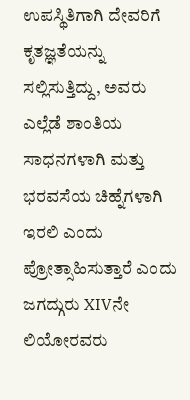ಉಪಸ್ಥಿತಿಗಾಗಿ ದೇವರಿಗೆ ಕೃತಜ್ಞತೆಯನ್ನು ಸಲ್ಲಿಸುತ್ತಿದ್ದು, ಅವರು ಎಲ್ಲೆಡೆ ಶಾಂತಿಯ ಸಾಧನಗಳಾಗಿ ಮತ್ತು ಭರವಸೆಯ ಚಿಹ್ನೆಗಳಾಗಿ ಇರಲಿ ಎಂದು ಪ್ರೋತ್ಸಾಹಿಸುತ್ತಾರೆ ಎಂದು ಜಗದ್ಗುರು XIVನೇ ಲಿಯೋರವರು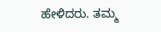ಹೇಳಿದರು. ತಮ್ಮ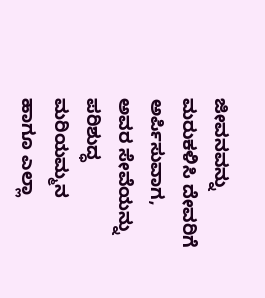ಜೀವನವನ್ನು ಮರುಕಳಿಸಿ ದೇವರಿಗೆ ಅರ್ಪಿಸುವಾಗ, ಅವರ ಸೇವೆಯನ್ನು ಪರಿಶುದ್ಧ ಮರಿಯಮ್ಮನ ಹಾಗೂ ಎಲ್ಲಾ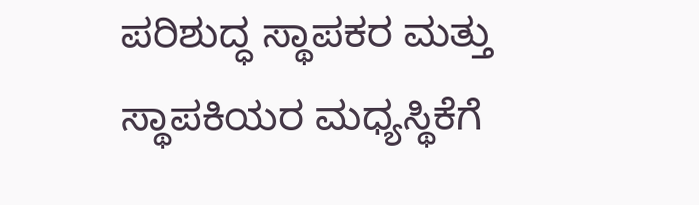ಪರಿಶುದ್ಧ ಸ್ಥಾಪಕರ ಮತ್ತು ಸ್ಥಾಪಕಿಯರ ಮಧ್ಯಸ್ಥಿಕೆಗೆ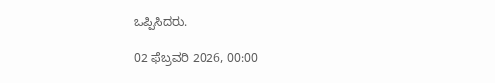ಒಪ್ಪಿಸಿದರು.

02 ಫೆಬ್ರವರಿ 2026, 00:00